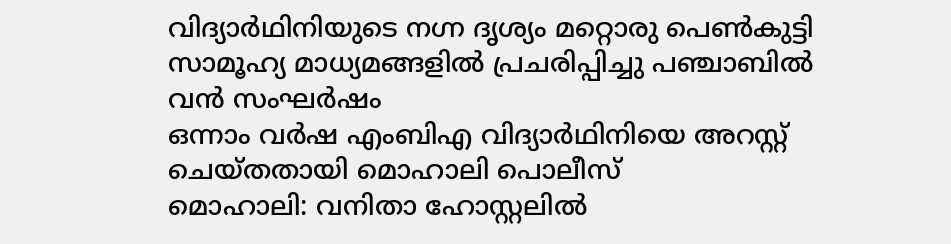വിദ്യാർഥിനിയുടെ നഗ്ന ദൃശ്യം മറ്റൊരു പെൺകുട്ടി സാമൂഹ്യ മാധ്യമങ്ങളിൽ പ്രചരിപ്പിച്ചു പഞ്ചാബിൽ വൻ സംഘർഷം
ഒന്നാം വർഷ എംബിഎ വിദ്യാർഥിനിയെ അറസ്റ്റ് ചെയ്തതായി മൊഹാലി പൊലീസ്
മൊഹാലി: വനിതാ ഹോസ്റ്റലിൽ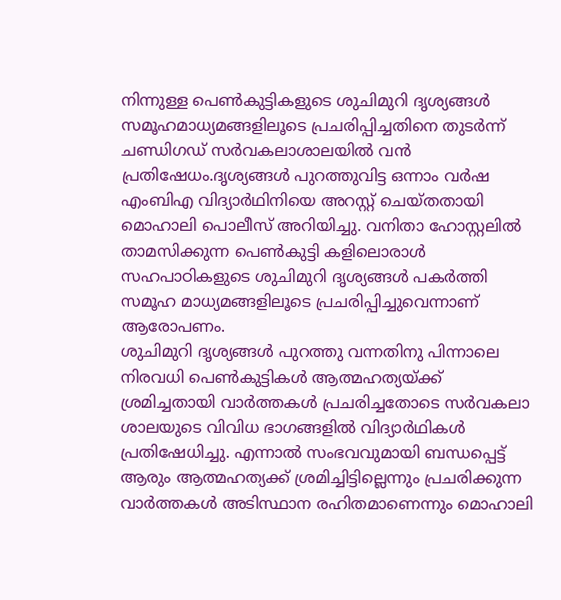നിന്നുള്ള പെൺകുട്ടികളുടെ ശുചിമുറി ദൃശ്യങ്ങൾ സമൂഹമാധ്യമങ്ങളിലൂടെ പ്രചരിപ്പിച്ചതിനെ തുടർന്ന് ചണ്ഡിഗഡ് സർവകലാശാലയിൽ വൻ പ്രതിഷേധം.ദൃശ്യങ്ങൾ പുറത്തുവിട്ട ഒന്നാം വർഷ എംബിഎ വിദ്യാർഥിനിയെ അറസ്റ്റ് ചെയ്തതായി മൊഹാലി പൊലീസ് അറിയിച്ചു. വനിതാ ഹോസ്റ്റലിൽ താമസിക്കുന്ന പെൺകുട്ടി കളിലൊരാൾ സഹപാഠികളുടെ ശുചിമുറി ദൃശ്യങ്ങൾ പകർത്തി സമൂഹ മാധ്യമങ്ങളിലൂടെ പ്രചരിപ്പിച്ചുവെന്നാണ് ആരോപണം.
ശുചിമുറി ദൃശ്യങ്ങൾ പുറത്തു വന്നതിനു പിന്നാലെ നിരവധി പെൺകുട്ടികൾ ആത്മഹത്യയ്ക്ക് ശ്രമിച്ചതായി വാർത്തകൾ പ്രചരിച്ചതോടെ സർവകലാ ശാലയുടെ വിവിധ ഭാഗങ്ങളിൽ വിദ്യാർഥികൾ പ്രതിഷേധിച്ചു. എന്നാൽ സംഭവവുമായി ബന്ധപ്പെട്ട് ആരും ആത്മഹത്യക്ക് ശ്രമിച്ചിട്ടില്ലെന്നും പ്രചരിക്കുന്ന വാർത്തകൾ അടിസ്ഥാന രഹിതമാണെന്നും മൊഹാലി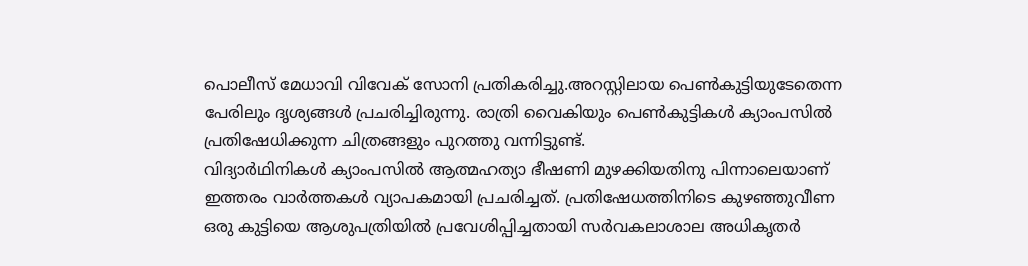പൊലീസ് മേധാവി വിവേക് സോനി പ്രതികരിച്ചു.അറസ്റ്റിലായ പെൺകുട്ടിയുടേതെന്ന പേരിലും ദൃശ്യങ്ങൾ പ്രചരിച്ചിരുന്നു. രാത്രി വൈകിയും പെൺകുട്ടികൾ ക്യാംപസിൽ പ്രതിഷേധിക്കുന്ന ചിത്രങ്ങളും പുറത്തു വന്നിട്ടുണ്ട്.
വിദ്യാർഥിനികൾ ക്യാംപസിൽ ആത്മഹത്യാ ഭീഷണി മുഴക്കിയതിനു പിന്നാലെയാണ് ഇത്തരം വാർത്തകൾ വ്യാപകമായി പ്രചരിച്ചത്. പ്രതിഷേധത്തിനിടെ കുഴഞ്ഞുവീണ ഒരു കുട്ടിയെ ആശുപത്രിയിൽ പ്രവേശിപ്പിച്ചതായി സർവകലാശാല അധികൃതർ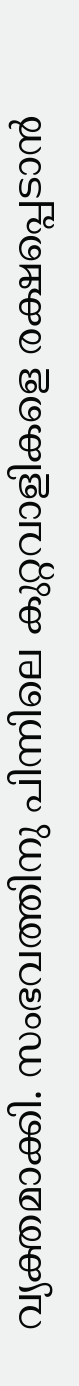വ്യക്തമാക്കി. സംഭവത്തിനു പിന്നിലെ കുറ്റവാളികളെ രക്ഷപ്പെടാൻ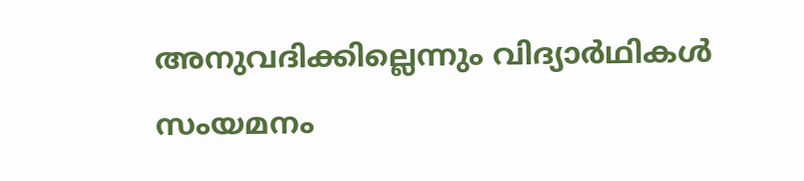അനുവദിക്കില്ലെന്നും വിദ്യാർഥികൾ സംയമനം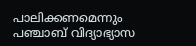പാലിക്കണമെന്നും പഞ്ചാബ് വിദ്യാഭ്യാസ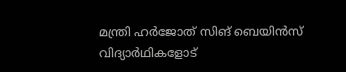മന്ത്രി ഹർജോത് സിങ് ബെയിൻസ് വിദ്യാർഥികളോട്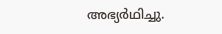അഭ്യർഥിച്ചു.